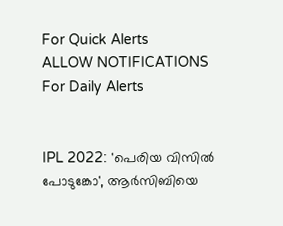For Quick Alerts
ALLOW NOTIFICATIONS
For Daily Alerts


IPL 2022: 'പെരിയ വിസില്‍ പോടുങ്കോ', ആര്‍സിബിയെ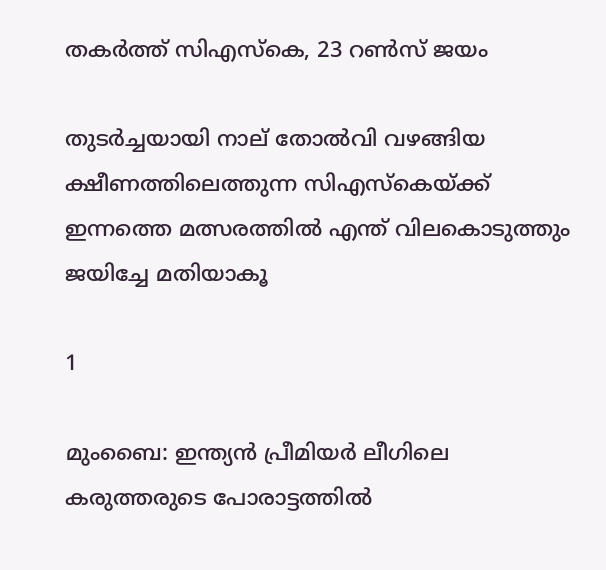തകര്‍ത്ത് സിഎസ്‌കെ, 23 റണ്‍സ് ജയം

തുടര്‍ച്ചയായി നാല് തോല്‍വി വഴങ്ങിയ ക്ഷീണത്തിലെത്തുന്ന സിഎസ്‌കെയ്ക്ക് ഇന്നത്തെ മത്സരത്തില്‍ എന്ത് വിലകൊടുത്തും ജയിച്ചേ മതിയാകൂ

1

മുംബൈ: ഇന്ത്യന്‍ പ്രീമിയര്‍ ലീഗിലെ കരുത്തരുടെ പോരാട്ടത്തില്‍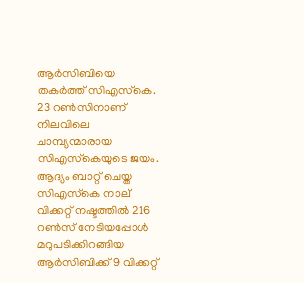ആര്‍സിബിയെ തകര്‍ത്ത് സിഎസ്‌കെ. 23 റണ്‍സിനാണ് നിലവിലെ ചാമ്പ്യന്മാരായ സിഎസ്‌കെയുടെ ജയം. ആദ്യം ബാറ്റ് ചെയ്ത സിഎസ്‌കെ നാല് വിക്കറ്റ് നഷ്ടത്തില്‍ 216 റണ്‍സ് നേടിയപ്പോള്‍ മറുപടിക്കിറങ്ങിയ ആര്‍സിബിക്ക് 9 വിക്കറ്റ്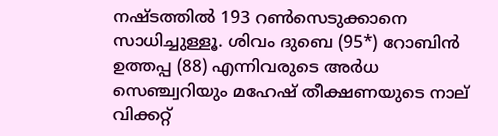നഷ്ടത്തില്‍ 193 റണ്‍സെടുക്കാനെ സാധിച്ചുള്ളൂ. ശിവം ദുബെ (95*) റോബിന്‍ ഉത്തപ്പ (88) എന്നിവരുടെ അര്‍ധ സെഞ്ച്വറിയും മഹേഷ് തീക്ഷണയുടെ നാല് വിക്കറ്റ്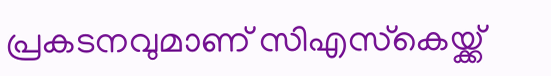പ്രകടനവുമാണ് സിഎസ്‌കെയ്ക്ക്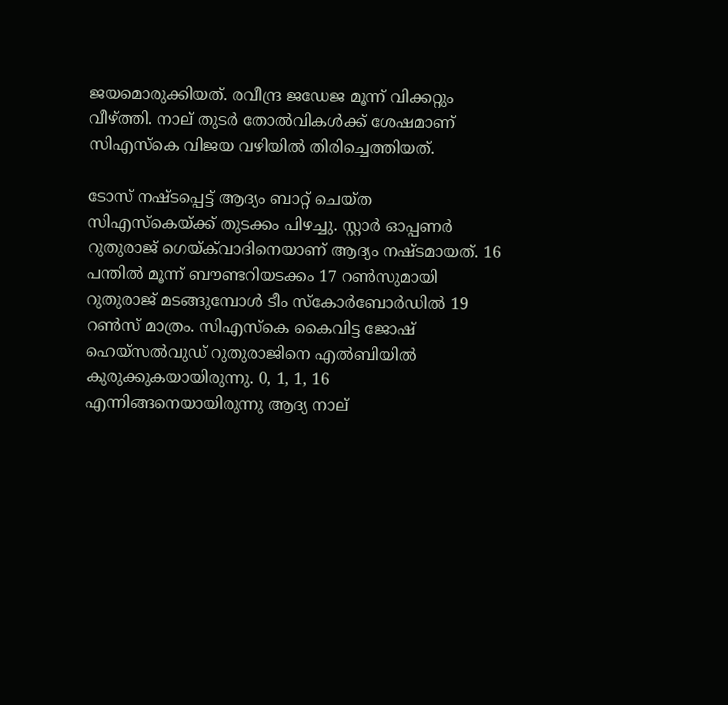ജയമൊരുക്കിയത്. രവീന്ദ്ര ജഡേജ മൂന്ന് വിക്കറ്റും വീഴ്ത്തി. നാല് തുടര്‍ തോല്‍വികള്‍ക്ക് ശേഷമാണ് സിഎസ്‌കെ വിജയ വഴിയില്‍ തിരിച്ചെത്തിയത്.

ടോസ് നഷ്ടപ്പെട്ട് ആദ്യം ബാറ്റ് ചെയ്ത സിഎസ്‌കെയ്ക്ക് തുടക്കം പിഴച്ചു. സ്റ്റാര്‍ ഓപ്പണര്‍ റുതുരാജ് ഗെയ്ക്‌വാദിനെയാണ് ആദ്യം നഷ്ടമായത്. 16 പന്തില്‍ മൂന്ന് ബൗണ്ടറിയടക്കം 17 റണ്‍സുമായി റുതുരാജ് മടങ്ങുമ്പോള്‍ ടീം സ്‌കോര്‍ബോര്‍ഡില്‍ 19 റണ്‍സ് മാത്രം. സിഎസ്‌കെ കൈവിട്ട ജോഷ് ഹെയ്‌സല്‍വുഡ് റുതുരാജിനെ എല്‍ബിയില്‍ കുരുക്കുകയായിരുന്നു. 0, 1, 1, 16 എന്നിങ്ങനെയായിരുന്നു ആദ്യ നാല്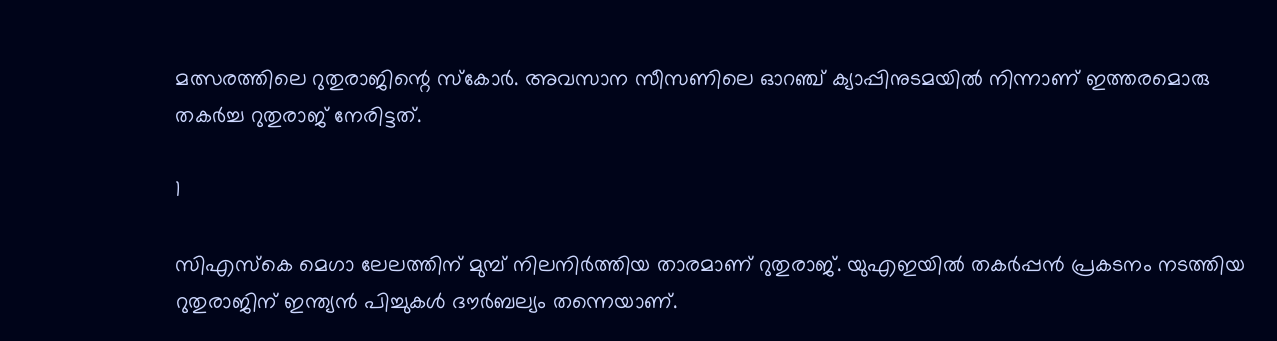മത്സരത്തിലെ റുതുരാജിന്റെ സ്‌കോര്‍. അവസാന സീസണിലെ ഓറഞ്ച് ക്യാപ്പിനുടമയില്‍ നിന്നാണ് ഇത്തരമൊരു തകര്‍ച്ച റുതുരാജ് നേരിട്ടത്.

1

സിഎസ്‌കെ മെഗാ ലേലത്തിന് മുമ്പ് നിലനിര്‍ത്തിയ താരമാണ് റുതുരാജ്. യുഎഇയില്‍ തകര്‍പ്പന്‍ പ്രകടനം നടത്തിയ റുതുരാജിന് ഇന്ത്യന്‍ പിച്ചുകള്‍ ദൗര്‍ബല്യം തന്നെയാണ്.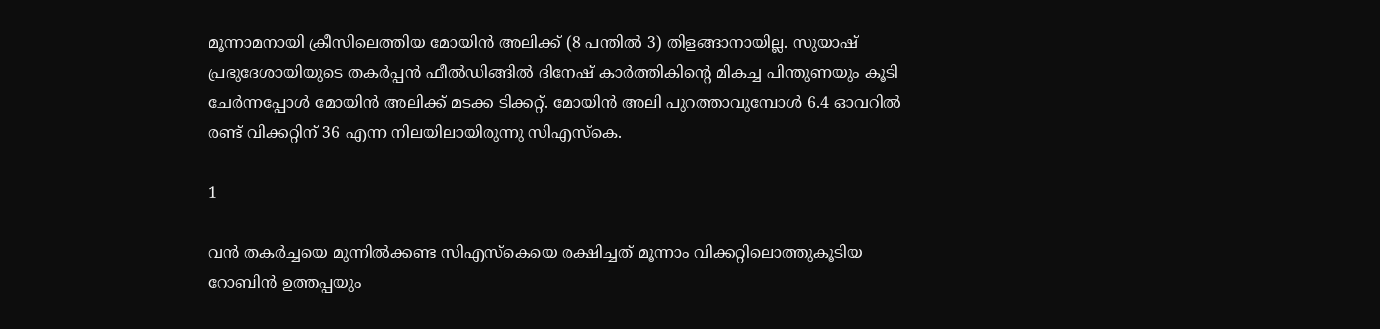മൂന്നാമനായി ക്രീസിലെത്തിയ മോയിന്‍ അലിക്ക് (8 പന്തില്‍ 3) തിളങ്ങാനായില്ല. സുയാഷ് പ്രഭുദേശായിയുടെ തകര്‍പ്പന്‍ ഫീല്‍ഡിങ്ങില്‍ ദിനേഷ് കാര്‍ത്തികിന്റെ മികച്ച പിന്തുണയും കൂടി ചേര്‍ന്നപ്പോള്‍ മോയിന്‍ അലിക്ക് മടക്ക ടിക്കറ്റ്. മോയിന്‍ അലി പുറത്താവുമ്പോള്‍ 6.4 ഓവറില്‍ രണ്ട് വിക്കറ്റിന് 36 എന്ന നിലയിലായിരുന്നു സിഎസ്‌കെ.

1

വന്‍ തകര്‍ച്ചയെ മുന്നില്‍ക്കണ്ട സിഎസ്‌കെയെ രക്ഷിച്ചത് മൂന്നാം വിക്കറ്റിലൊത്തുകൂടിയ റോബിന്‍ ഉത്തപ്പയും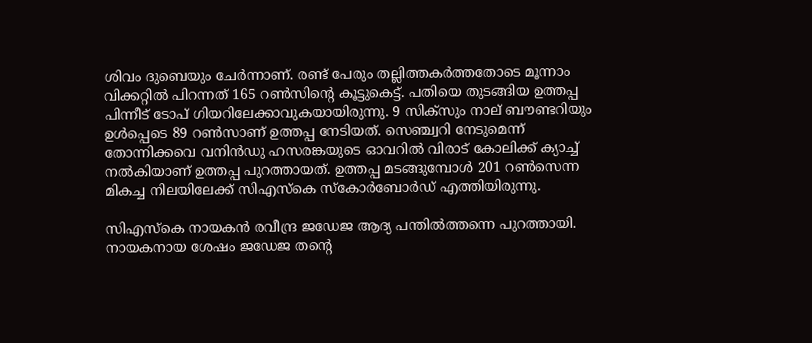ശിവം ദുബെയും ചേര്‍ന്നാണ്. രണ്ട് പേരും തല്ലിത്തകര്‍ത്തതോടെ മൂന്നാം വിക്കറ്റില്‍ പിറന്നത് 165 റണ്‍സിന്റെ കൂട്ടുകെട്ട്. പതിയെ തുടങ്ങിയ ഉത്തപ്പ പിന്നീട് ടോപ് ഗിയറിലേക്കാവുകയായിരുന്നു. 9 സിക്‌സും നാല് ബൗണ്ടറിയും ഉള്‍പ്പെടെ 89 റണ്‍സാണ് ഉത്തപ്പ നേടിയത്. സെഞ്ച്വറി നേടുമെന്ന് തോന്നിക്കവെ വനിന്‍ഡു ഹസരങ്കയുടെ ഓവറില്‍ വിരാട് കോലിക്ക് ക്യാച്ച് നല്‍കിയാണ് ഉത്തപ്പ പുറത്തായത്. ഉത്തപ്പ മടങ്ങുമ്പോള്‍ 201 റണ്‍സെന്ന മികച്ച നിലയിലേക്ക് സിഎസ്‌കെ സ്‌കോര്‍ബോര്‍ഡ് എത്തിയിരുന്നു.

സിഎസ്‌കെ നായകന്‍ രവീന്ദ്ര ജഡേജ ആദ്യ പന്തില്‍ത്തന്നെ പുറത്തായി. നായകനായ ശേഷം ജഡേജ തന്റെ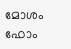മോശം ഫോം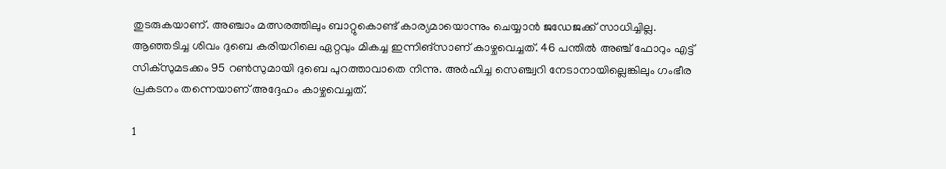തുടരുകയാണ്. അഞ്ചാം മത്സരത്തിലും ബാറ്റുകൊണ്ട് കാര്യമായൊന്നും ചെയ്യാന്‍ ജഡേജക്ക് സാധിച്ചില്ല. ആഞ്ഞടിച്ച ശിവം ദുബെ കരിയറിലെ ഏറ്റവും മികച്ച ഇന്നിങ്‌സാണ് കാഴ്ചവെച്ചത്. 46 പന്തില്‍ അഞ്ച് ഫോറും എട്ട് സിക്‌സുമടക്കം 95 റണ്‍സുമായി ദുബെ പുറത്താവാതെ നിന്നു. അര്‍ഹിച്ച സെഞ്ച്വറി നേടാനായില്ലെങ്കിലും ഗംഭീര പ്രകടനം തന്നെയാണ് അദ്ദേഹം കാഴ്ചവെച്ചത്.

1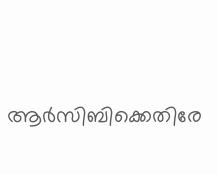ആര്‍സിബിക്കെതിരേ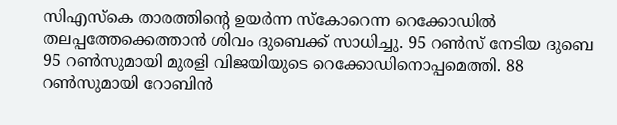സിഎസ്‌കെ താരത്തിന്റെ ഉയര്‍ന്ന സ്‌കോറെന്ന റെക്കോഡില്‍ തലപ്പത്തേക്കെത്താന്‍ ശിവം ദുബെക്ക് സാധിച്ചു. 95 റണ്‍സ് നേടിയ ദുബെ 95 റണ്‍സുമായി മുരളി വിജയിയുടെ റെക്കോഡിനൊപ്പമെത്തി. 88 റണ്‍സുമായി റോബിന്‍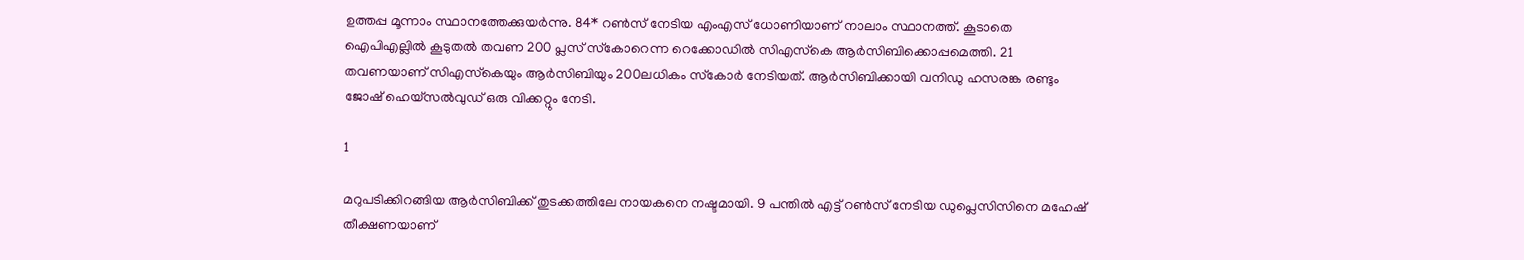ഉത്തപ്പ മൂന്നാം സ്ഥാനത്തേക്കുയര്‍ന്നു. 84* റണ്‍സ് നേടിയ എംഎസ് ധോണിയാണ് നാലാം സ്ഥാനത്ത്. കൂടാതെ ഐപിഎല്ലില്‍ കൂടുതല്‍ തവണ 200 പ്ലസ് സ്‌കോറെന്ന റെക്കോഡില്‍ സിഎസ്‌കെ ആര്‍സിബിക്കൊപ്പമെത്തി. 21 തവണയാണ് സിഎസ്‌കെയും ആര്‍സിബിയും 200ലധികം സ്‌കോര്‍ നേടിയത്. ആര്‍സിബിക്കായി വനിഡു ഹസരങ്ക രണ്ടും ജോഷ് ഹെയ്‌സല്‍വുഡ് ഒരു വിക്കറ്റും നേടി.

1

മറുപടിക്കിറങ്ങിയ ആര്‍സിബിക്ക് തുടക്കത്തിലേ നായകനെ നഷ്ടമായി. 9 പന്തില്‍ എട്ട് റണ്‍സ് നേടിയ ഡുപ്ലെസിസിനെ മഹേഷ് തീക്ഷണയാണ്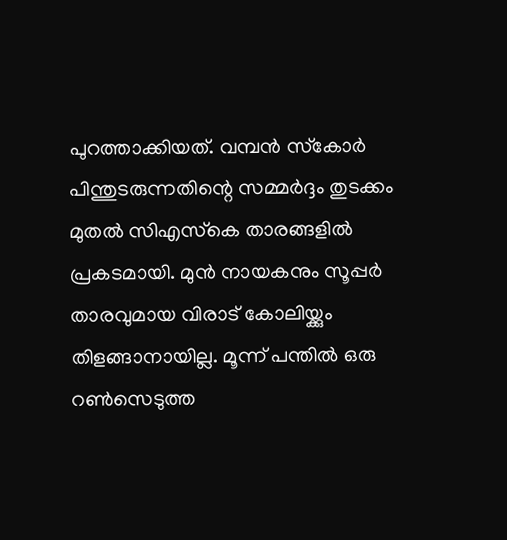പുറത്താക്കിയത്. വമ്പന്‍ സ്‌കോര്‍ പിന്തുടരുന്നതിന്റെ സമ്മര്‍ദ്ദം തുടക്കം മുതല്‍ സിഎസ്‌കെ താരങ്ങളില്‍ പ്രകടമായി. മുന്‍ നായകനും സൂപ്പര്‍ താരവുമായ വിരാട് കോലിയ്ക്കും തിളങ്ങാനായില്ല. മൂന്ന് പന്തില്‍ ഒരു റണ്‍സെടുത്ത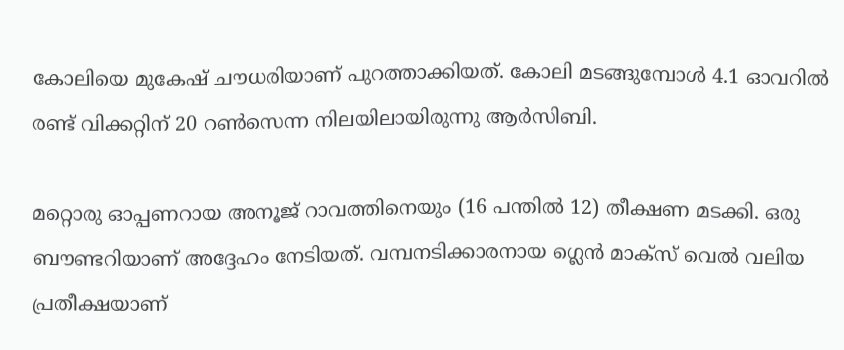കോലിയെ മുകേഷ് ചൗധരിയാണ് പുറത്താക്കിയത്. കോലി മടങ്ങുമ്പോള്‍ 4.1 ഓവറില്‍ രണ്ട് വിക്കറ്റിന് 20 റണ്‍സെന്ന നിലയിലായിരുന്നു ആര്‍സിബി.

മറ്റൊരു ഓപ്പണറായ അനൂജ് റാവത്തിനെയും (16 പന്തില്‍ 12) തീക്ഷണ മടക്കി. ഒരു ബൗണ്ടറിയാണ് അദ്ദേഹം നേടിയത്. വമ്പനടിക്കാരനായ ഗ്ലെന്‍ മാക്‌സ് വെല്‍ വലിയ പ്രതീക്ഷയാണ്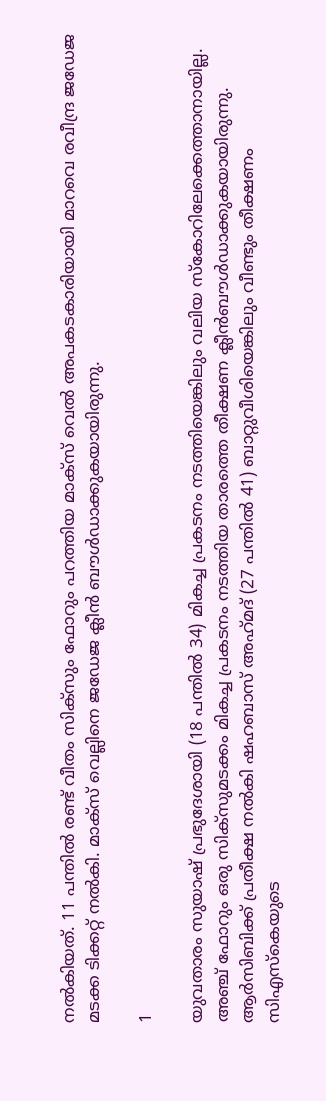നല്‍കിയത്. 11 പന്തില്‍ രണ്ട് വീതം സിക്‌സും ഫോറും പറത്തിയ മാക്‌സ് വെല്‍ അപകടകാരിയായി മാറവെ രവീന്ദ്ര ജഡേജ മടക്ക ടിക്കറ്റ് നല്‍കി. മാക്‌സ് വെല്ലിനെ ജഡേജ ക്ലീന്‍ ബൗള്‍ഡാക്കുകയായിരുന്നു.

1

യുവതാരം സുയാഷ് പ്രഭുദേശായി (18 പന്തില്‍ 34) മികച്ച പ്രകടനം നടത്തിയെങ്കിലും വലിയ സ്‌കോറിലേക്കെത്താനായില്ല. അഞ്ച് ഫോറും ഒരു സിക്‌സുമടക്കം മികച്ച പ്രകടനം നടത്തിയ താരത്തെ തീക്ഷണ ക്ലീന്‍ബൗള്‍ഡാക്കുകയായിരുന്നു. ആര്‍സിബിക്ക് പ്രതീക്ഷ നല്‍കി ഷഹബാസ് അഹ്‌മദ് (27 പന്തില്‍ 41) ബാറ്റുവീശിയെങ്കിലും വീണ്ടും തീക്ഷണം സിഎസ്‌കെയുടെ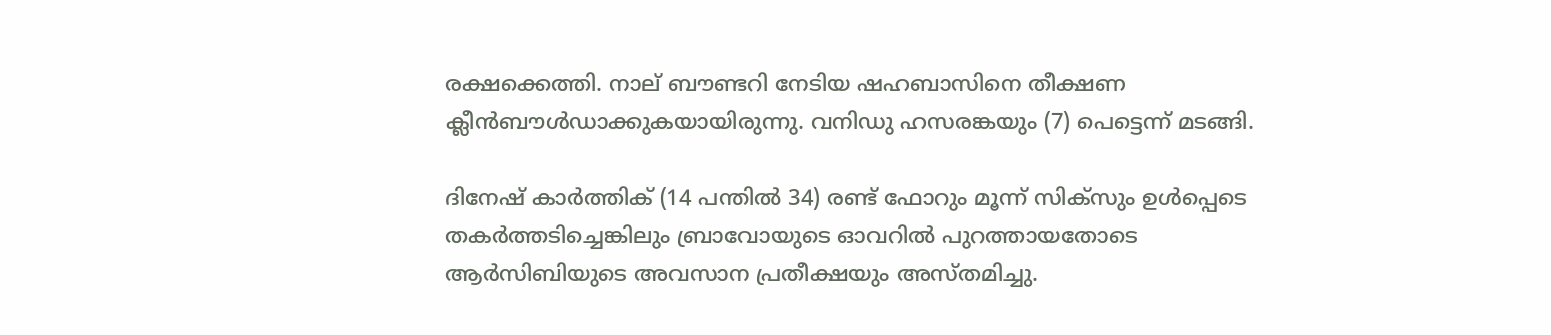രക്ഷക്കെത്തി. നാല് ബൗണ്ടറി നേടിയ ഷഹബാസിനെ തീക്ഷണ ക്ലീന്‍ബൗള്‍ഡാക്കുകയായിരുന്നു. വനിഡു ഹസരങ്കയും (7) പെട്ടെന്ന് മടങ്ങി.

ദിനേഷ് കാര്‍ത്തിക് (14 പന്തില്‍ 34) രണ്ട് ഫോറും മൂന്ന് സിക്‌സും ഉള്‍പ്പെടെ തകര്‍ത്തടിച്ചെങ്കിലും ബ്രാവോയുടെ ഓവറില്‍ പുറത്തായതോടെ ആര്‍സിബിയുടെ അവസാന പ്രതീക്ഷയും അസ്തമിച്ചു.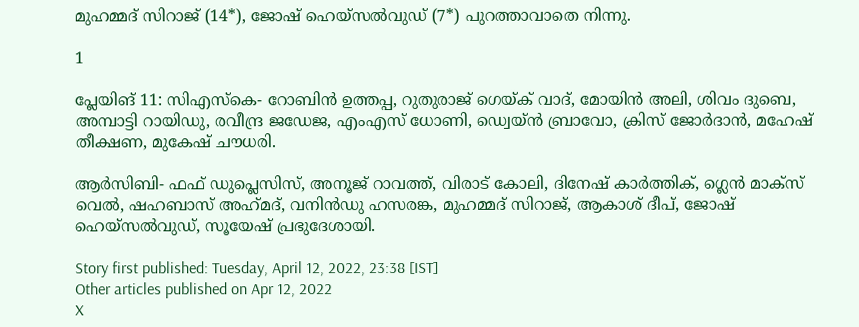മുഹമ്മദ് സിറാജ് (14*), ജോഷ് ഹെയ്‌സല്‍വുഡ് (7*) പുറത്താവാതെ നിന്നു.

1

പ്ലേയിങ് 11: സിഎസ്‌കെ- റോബിന്‍ ഉത്തപ്പ, റുതുരാജ് ഗെയ്ക് വാദ്, മോയിന്‍ അലി, ശിവം ദുബെ, അമ്പാട്ടി റായിഡു, രവീന്ദ്ര ജഡേജ, എംഎസ് ധോണി, ഡ്വെയ്ന്‍ ബ്രാവോ, ക്രിസ് ജോര്‍ദാന്‍, മഹേഷ് തീക്ഷണ, മുകേഷ് ചൗധരി.

ആര്‍സിബി- ഫഫ് ഡുപ്ലെസിസ്, അനൂജ് റാവത്ത്, വിരാട് കോലി, ദിനേഷ് കാര്‍ത്തിക്, ഗ്ലെന്‍ മാക്‌സ് വെല്‍, ഷഹബാസ് അഹ്‌മദ്, വനിന്‍ഡു ഹസരങ്ക, മുഹമ്മദ് സിറാജ്, ആകാശ് ദീപ്, ജോഷ് ഹെയ്‌സല്‍വുഡ്, സൂയേഷ് പ്രഭുദേശായി.

Story first published: Tuesday, April 12, 2022, 23:38 [IST]
Other articles published on Apr 12, 2022
X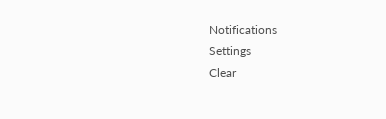Notifications
Settings
Clear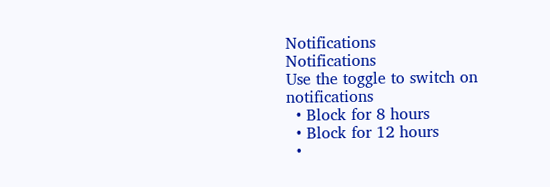Notifications
Notifications
Use the toggle to switch on notifications
  • Block for 8 hours
  • Block for 12 hours
  •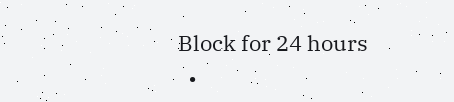Block for 24 hours
  •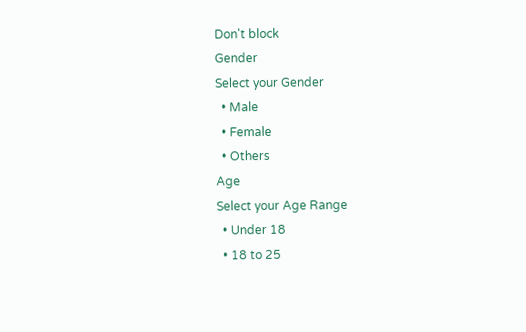Don't block
Gender
Select your Gender
  • Male
  • Female
  • Others
Age
Select your Age Range
  • Under 18
  • 18 to 25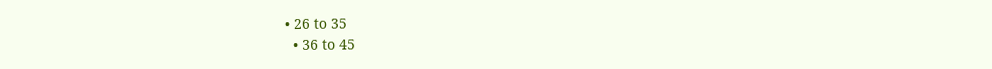• 26 to 35
  • 36 to 45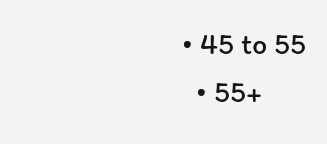• 45 to 55
  • 55+